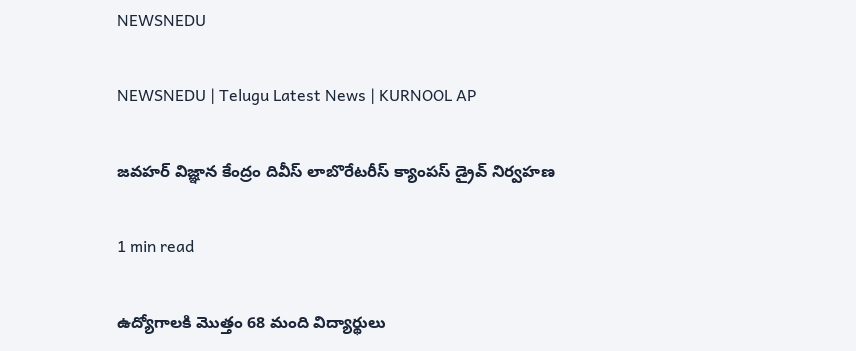NEWSNEDU

NEWSNEDU | Telugu Latest News | KURNOOL AP

జవహర్ విజ్ఞాన కేంద్రం దివీస్ లాబొరేటరీస్ క్యాంపస్ డ్రైవ్ నిర్వహణ

1 min read

ఉద్యోగాలకి మొత్తం 68 మంది విద్యార్థులు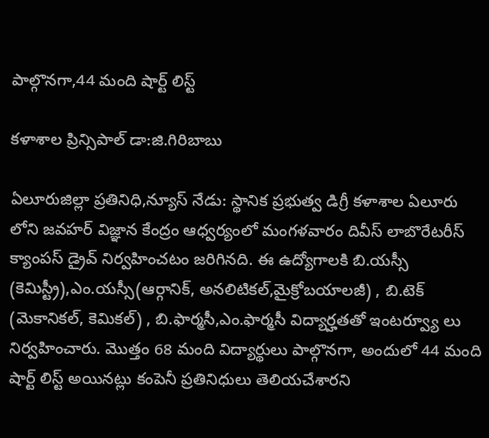పాల్గొనగా,44 మంది షార్ట్ లిస్ట్

కళాశాల ప్రిన్సిపాల్ డా:జి.గిరిబాబు

ఏలూరుజిల్లా ప్రతినిధి,న్యూస్ నేడు: స్థానిక ప్రభుత్వ డిగ్రీ కళాశాల ఏలూరు లోని జవహర్ విజ్ఞాన కేంద్రం ఆధ్వర్యంలో మంగళవారం దివీస్ లాబొరేటరీస్ క్యాంపస్ డ్రైవ్ నిర్వహించటం జరిగినది. ఈ ఉద్యోగాలకి బి.యస్సీ (కెమిస్ట్రీ),ఎం.యస్సీ(ఆర్గానిక్, అనలిటికల్,మైక్రోబయాలజీ) , బి.టెక్ (మెకానికల్, కెమికల్) , బి.ఫార్మసీ,ఎం.ఫార్మసీ విద్యార్హతతో ఇంటర్వ్యూ లు నిర్వహించారు. మొత్తం 68 మంది విద్యార్థులు పాల్గొనగా, అందులో 44 మంది షార్ట్ లిస్ట్ అయినట్లు కంపెనీ ప్రతినిధులు తెలియచేశారని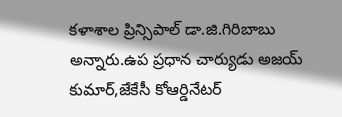కళాశాల ప్రిన్సిపాల్ డా.జి.గిరిబాబు అన్నారు.ఉప ప్రధాన చార్యుడు అజయ్ కుమార్,జేకేసీ కోఆర్డినేటర్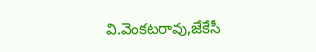వి.వెంకటరావు,జేకేసీ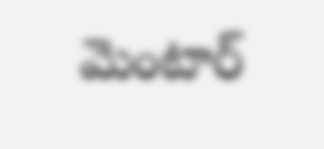మెంటార్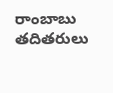రాంబాబు తదితరులు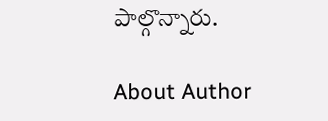పాల్గొన్నారు.

About Author